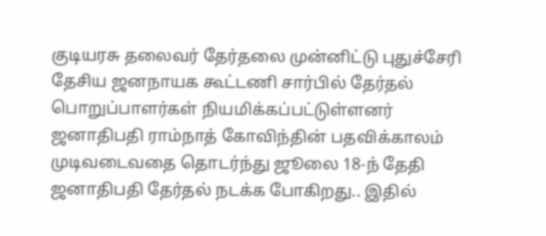குடியரசு தலைவர் தேர்தலை முன்னிட்டு புதுச்சேரி தேசிய ஜனநாயக கூட்டணி சார்பில் தேர்தல் பொறுப்பாளர்கள் நியமிக்கப்பட்டுள்ளனர்
ஜனாதிபதி ராம்நாத் கோவிந்தின் பதவிக்காலம் முடிவடைவதை தொடர்ந்து ஜூலை 18-ந் தேதி ஜனாதிபதி தேர்தல் நடக்க போகிறது.. இதில்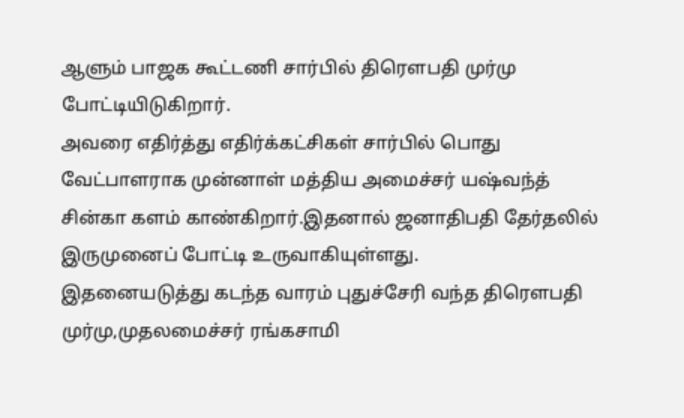ஆளும் பாஜக கூட்டணி சார்பில் திரௌபதி முர்மு போட்டியிடுகிறார்.
அவரை எதிர்த்து எதிர்க்கட்சிகள் சார்பில் பொது வேட்பாளராக முன்னாள் மத்திய அமைச்சர் யஷ்வந்த் சின்கா களம் காண்கிறார்.இதனால் ஜனாதிபதி தேர்தலில் இருமுனைப் போட்டி உருவாகியுள்ளது.
இதனையடுத்து கடந்த வாரம் புதுச்சேரி வந்த திரௌபதி முர்மு,முதலமைச்சர் ரங்கசாமி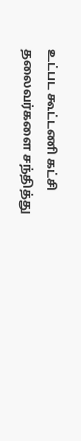உட்பட கூட்டணி கட்சி தலைவர்களை சந்தித்து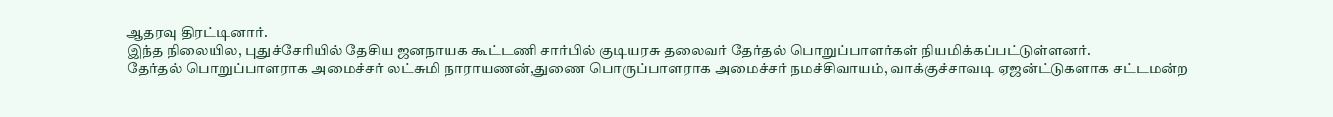ஆதரவு திரட்டினார்.
இந்த நிலையில, புதுச்சேரியில் தேசிய ஜனநாயக கூட்டணி சார்பில் குடியரசு தலைவர் தேர்தல் பொறுப்பாளர்கள் நியமிக்கப்பட்டுள்ளனர்.
தேர்தல் பொறுப்பாளராக அமைச்சர் லட்சுமி நாராயணன்,துணை பொருப்பாளராக அமைச்சர் நமச்சிவாயம், வாக்குச்சாவடி ஏஜன்ட்டுகளாக சட்டமன்ற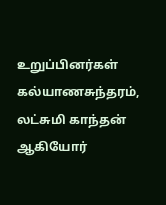உறுப்பினர்கள் கல்யாணசுந்தரம், லட்சுமி காந்தன் ஆகியோர்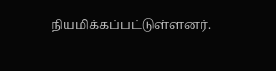நியமிக்கப்பட்டுள்ளனர்.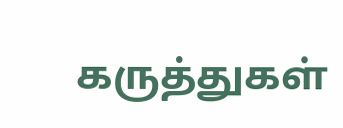கருத்துகள்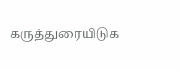கருத்துரையிடுக